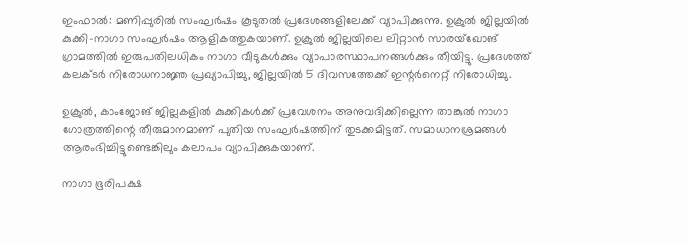ഇംഫാല്‍: മണിപ്പുരില്‍ സംഘര്‍ഷം കൂടുതല്‍ പ്രദേശങ്ങളിലേക്ക് വ്യാപിക്കുന്നു. ഉക്രുല്‍ ജില്ലയില്‍ കുക്കി-നാഗാ സംഘര്‍ഷം ആളികത്തുകയാണ്. ഉക്രുല്‍ ജില്ലയിലെ ലിറ്റാന്‍ സാരയ്‌ഖോങ് ഗ്രാമത്തില്‍ ഇരുപതിലധികം നാഗാ വീടുകള്‍ക്കും വ്യാപാരസ്ഥാപനങ്ങള്‍ക്കും തീയിട്ടു. പ്രദേശത്ത് കലക്ടര്‍ നിരോധനാജ്ഞ പ്രഖ്യാപിച്ചു, ജില്ലയില്‍ 5 ദിവസത്തേക്ക് ഇന്റര്‍നെറ്റ് നിരോധിച്ചു.

ഉക്രുല്‍, കാംജോങ് ജില്ലകളില്‍ കുക്കികള്‍ക്ക് പ്രവേശനം അനുവദിക്കില്ലെന്ന താങ്കുല്‍ നാഗാ ഗോത്രത്തിന്റെ തീരുമാനമാണ് പുതിയ സംഘര്‍ഷത്തിന് തുടക്കമിട്ടത്. സമാധാനശ്രമങ്ങള്‍ ആരംഭിച്ചിട്ടുണ്ടെങ്കിലും കലാപം വ്യാപിക്കുകയാണ്.

നാഗാ ഭൂരിപക്ഷ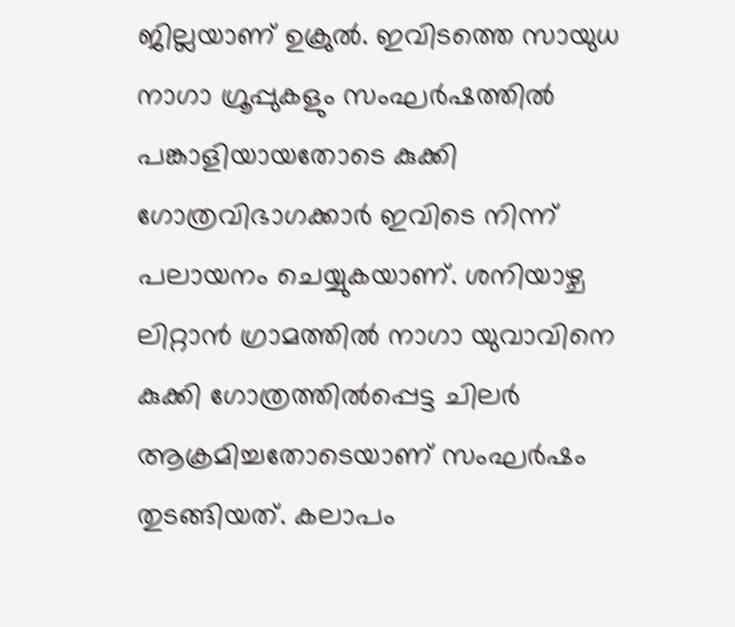ജില്ലയാണ് ഉക്രുല്‍. ഇവിടത്തെ സായുധ നാഗാ ഗ്രൂപ്പുകളും സംഘര്‍ഷത്തില്‍ പങ്കാളിയായതോടെ കുക്കി ഗോത്രവിഭാഗക്കാര്‍ ഇവിടെ നിന്ന് പലായനം ചെയ്യുകയാണ്. ശനിയാഴ്ച ലിറ്റാന്‍ ഗ്രാമത്തില്‍ നാഗാ യുവാവിനെ കുക്കി ഗോത്രത്തില്‍പ്പെട്ട ചിലര്‍ ആക്രമിച്ചതോടെയാണ് സംഘര്‍ഷം തുടങ്ങിയത്. കലാപം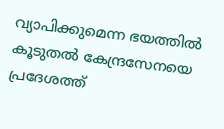വ്യാപിക്കുമെന്ന ഭയത്തില്‍ കൂടുതല്‍ കേന്ദ്രസേനയെ പ്രദേശത്ത്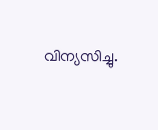വിന്യസിച്ചു.